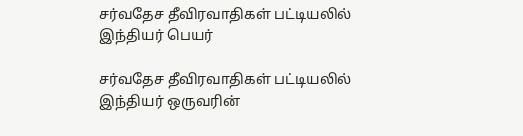சர்வதேச தீவிரவாதிகள் பட்டியலில் இந்தியர் பெயர்

சர்வதேச தீவிரவாதிகள் பட்டியலில் இந்தியர் ஒருவரின்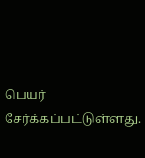பெயர் சேர்க்கப்பட்டுள்ளது.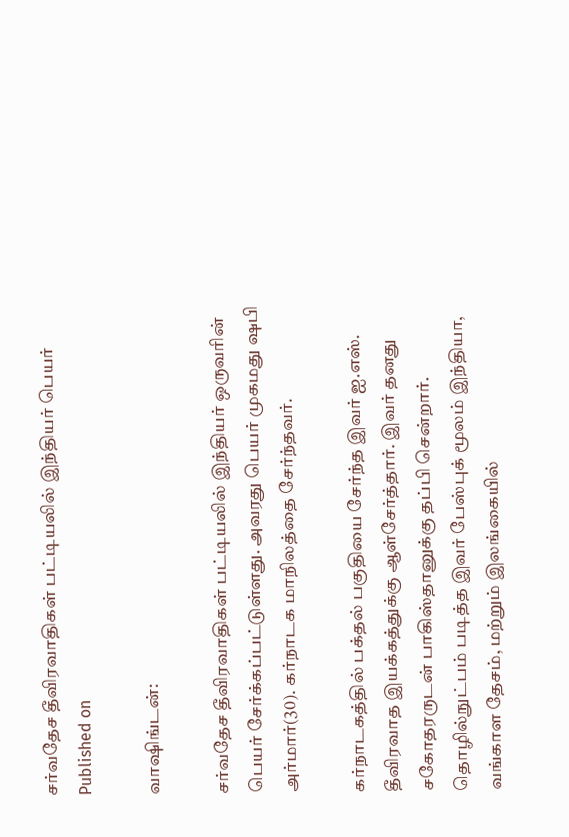சர்வதேச தீவிரவாதிகள் பட்டியலில் இந்தியர் பெயர்
Published on

வாஷிங்டன்:

சர்வதேச தீவிரவாதிகள் பட்டியலில் இந்தியர் ஒருவரின் பெயர் சேர்க்கப்பட்டுள்ளது. அவரது பெயர் முகமது ‌ஷபி அர்மார்(30). கர்நாடக மாநிலத்தை சேர்ந்தவர்.

கர்நாடகத்தில் பக்தல் பகுதியை சேர்ந்த இவர் ஐ.எஸ். தீவிரவாத இயக்கத்துக்கு ஆள்சேர்த்தார். இவர் தனது சகோதரருடன் பாகிஸ்தானுக்கு தப்பி சென்றார். தொழில்நுட்பம் படித்த இவர் பேஸ்புக் மூலம் இந்தியா, வங்காள தேசம், மற்றும் இலங்கையில்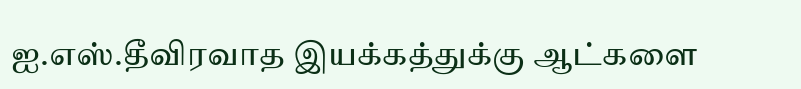ஐ.எஸ்.தீவிரவாத இயக்கத்துக்கு ஆட்களை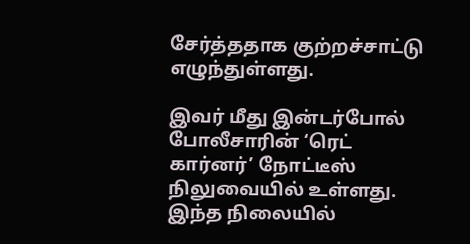சேர்த்ததாக குற்றச்சாட்டு எழுந்துள்ளது.

இவர் மீது இன்டர்போல் போலீசாரின் ‘ரெட் கார்னர்’ நோட்டீஸ் நிலுவையில் உள்ளது. இந்த நிலையில்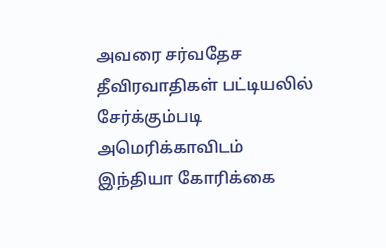அவரை சர்வதேச தீவிரவாதிகள் பட்டியலில் சேர்க்கும்படி அமெரிக்காவிடம் இந்தியா கோரிக்கை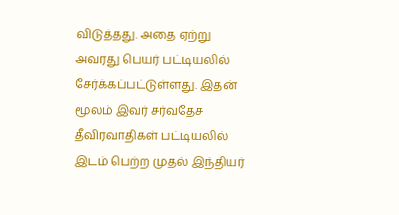விடுத்தது. அதை ஏற்று அவரது பெயர் பட்டியலில் சேர்க்கப்பட்டுள்ளது. இதன் மூலம் இவர் சர்வதேச தீவிரவாதிகள் பட்டியலில் இடம் பெற்ற முதல் இந்தியர்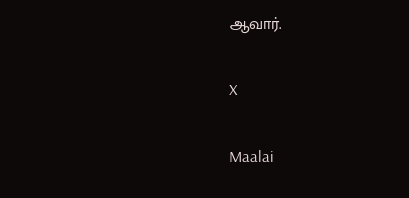ஆவார்.

X

Maalai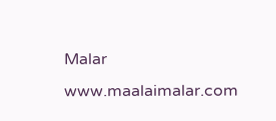Malar
www.maalaimalar.com